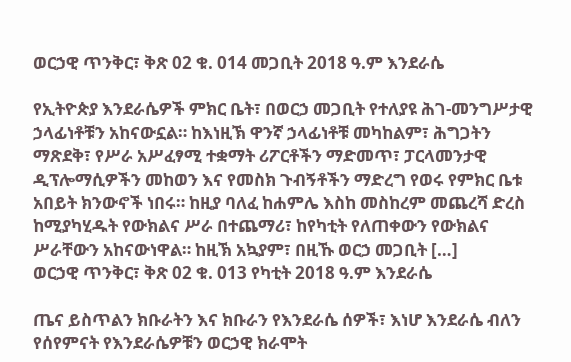ወርኃዊ ጥንቅር፣ ቅጽ 02 ቁ. 014 መጋቢት 2018 ዓ.ም እንደራሴ

የኢትዮጵያ እንደራሴዎች ምክር ቤት፣ በወርኃ መጋቢት የተለያዩ ሕገ-መንግሥታዊ ኃላፊነቶቹን አከናውኗል። ከእነዚኽ ዋንኛ ኃላፊነቶቹ መካከልም፣ ሕግጋትን ማጽደቅ፣ የሥራ አሥፈፃሚ ተቋማት ሪፖርቶችን ማድመጥ፣ ፓርላመንታዊ ዲፕሎማሲዎችን መከወን እና የመስክ ጉብኝቶችን ማድረግ የወሩ የምክር ቤቱ አበይት ክንውኖች ነበሩ። ከዚያ ባለፈ ከሐምሌ እስከ መስከረም መጨረሻ ድረስ ከሚያካሂዱት የውክልና ሥራ በተጨማሪ፣ ከየካቲት የለጠቀውን የውክልና ሥራቸውን አከናውነዋል። ከዚኽ አኳያም፣ በዚኹ ወርኃ መጋቢት […]
ወርኃዊ ጥንቅር፣ ቅጽ 02 ቁ. 013 የካቲት 2018 ዓ.ም እንደራሴ

ጤና ይስጥልን ክቡራትን እና ክቡራን የእንደራሴ ሰዎች፣ እነሆ እንደራሴ ብለን የሰየምናት የእንደራሴዎቹን ወርኃዊ ክራሞት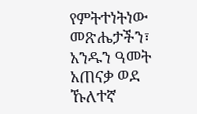የምትተነትነው መጽሔታችን፣ አንዱን ዓመት አጠናቃ ወደ ኹለተኛ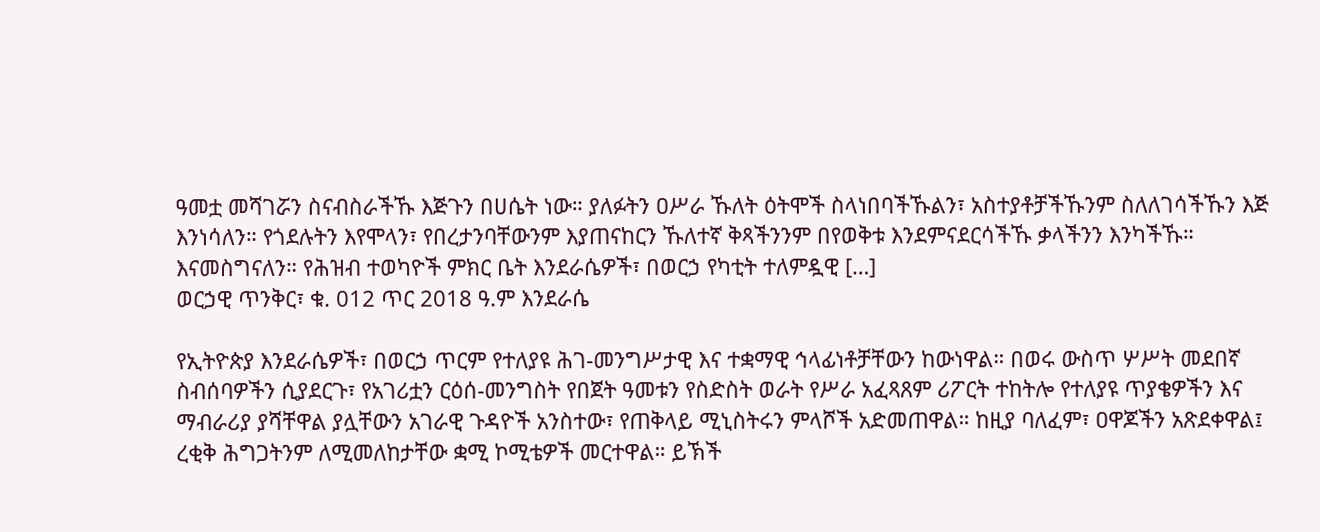ዓመቷ መሻገሯን ስናብስራችኹ እጅጉን በሀሴት ነው። ያለፉትን ዐሥራ ኹለት ዕትሞች ስላነበባችኹልን፣ አስተያቶቻችኹንም ስለለገሳችኹን እጅ እንነሳለን። የጎደሉትን እየሞላን፣ የበረታንባቸውንም እያጠናከርን ኹለተኛ ቅጻችንንም በየወቅቱ እንደምናደርሳችኹ ቃላችንን እንካችኹ። እናመስግናለን። የሕዝብ ተወካዮች ምክር ቤት እንደራሴዎች፣ በወርኃ የካቲት ተለምዷዊ […]
ወርኃዊ ጥንቅር፣ ቁ. 012 ጥር 2018 ዓ.ም እንደራሴ

የኢትዮጵያ እንደራሴዎች፣ በወርኃ ጥርም የተለያዩ ሕገ-መንግሥታዊ እና ተቋማዊ ኅላፊነቶቻቸውን ከውነዋል። በወሩ ውስጥ ሦሥት መደበኛ ስብሰባዎችን ሲያደርጉ፣ የአገሪቷን ርዕሰ-መንግስት የበጀት ዓመቱን የስድስት ወራት የሥራ አፈጻጸም ሪፖርት ተከትሎ የተለያዩ ጥያቄዎችን እና ማብራሪያ ያሻቸዋል ያሏቸውን አገራዊ ጉዳዮች አንስተው፣ የጠቅላይ ሚኒስትሩን ምላሾች አድመጠዋል። ከዚያ ባለፈም፣ ዐዋጆችን አጽደቀዋል፤ ረቂቅ ሕግጋትንም ለሚመለከታቸው ቋሚ ኮሚቴዎች መርተዋል። ይኽች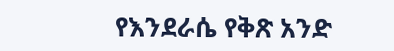የእንደራሴ የቅጽ አንድ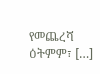የመጨረሻ ዕትምም፣ […]